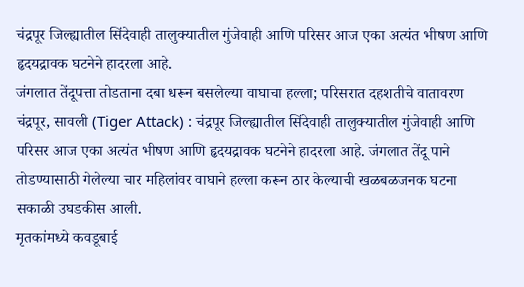चंद्रपूर जिल्ह्यातील सिंदेवाही तालुक्यातील गुंजेवाही आणि परिसर आज एका अत्यंत भीषण आणि हृदयद्रावक घटनेने हादरला आहे.
जंगलात तेंदूपत्ता तोडताना दबा धरून बसलेल्या वाघाचा हल्ला; परिसरात दहशतीचे वातावरण
चंद्रपूर, सावली (Tiger Attack) : चंद्रपूर जिल्ह्यातील सिंदेवाही तालुक्यातील गुंजेवाही आणि परिसर आज एका अत्यंत भीषण आणि हृदयद्रावक घटनेने हादरला आहे. जंगलात तेंदू पाने तोडण्यासाठी गेलेल्या चार महिलांवर वाघाने हल्ला करून ठार केल्याची खळबळजनक घटना सकाळी उघडकीस आली.
मृतकांमध्ये कवडूबाई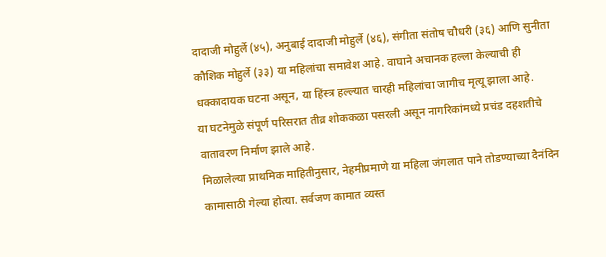दादाजी मोहुर्ले (४५), अनुबाई दादाजी मोहुर्ले (४६), संगीता संतोष चौधरी (३६) आणि सुनीता कौशिक मोहुर्ले (३३) या महिलांचा समावेश आहे. वाघाने अचानक हल्ला केल्याची ही धक्कादायक घटना असून, या हिंस्त्र हल्ल्यात चारही महिलांचा जागीच मृत्यू झाला आहे.
या घटनेमुळे संपूर्ण परिसरात तीव्र शोककळा पसरली असून नागरिकांमध्ये प्रचंड दहशतीचे वातावरण निर्माण झाले आहे.
मिळालेल्या प्राथमिक माहितीनुसार, नेहमीप्रमाणे या महिला जंगलात पाने तोडण्याच्या दैनंदिन कामासाठी गेल्या होत्या. सर्वजण कामात व्यस्त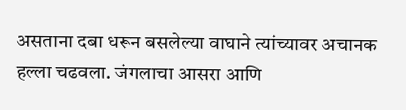असताना दबा धरून बसलेल्या वाघाने त्यांच्यावर अचानक हल्ला चढवला. जंगलाचा आसरा आणि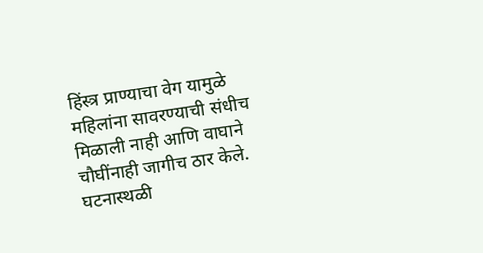हिंस्त्र प्राण्याचा वेग यामुळे महिलांना सावरण्याची संधीच मिळाली नाही आणि वाघाने चौघींनाही जागीच ठार केले.
घटनास्थळी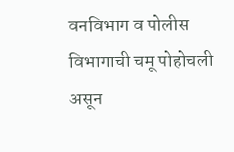वनविभाग व पोलीस विभागाची चमू पोहोचली असून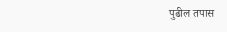पुढील तपास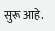सुरू आहे.